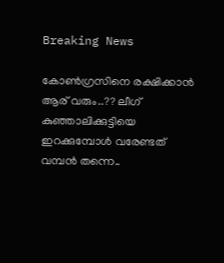Breaking News

കോണ്‍ഗ്രസിനെ രക്ഷിക്കാന്‍ ആര് വരും..?? ലീഗ് കുഞ്ഞാലിക്കുട്ടിയെ ഇറക്കുമ്പോള്‍ വരേണ്ടത് വമ്പന്‍ തന്നെ..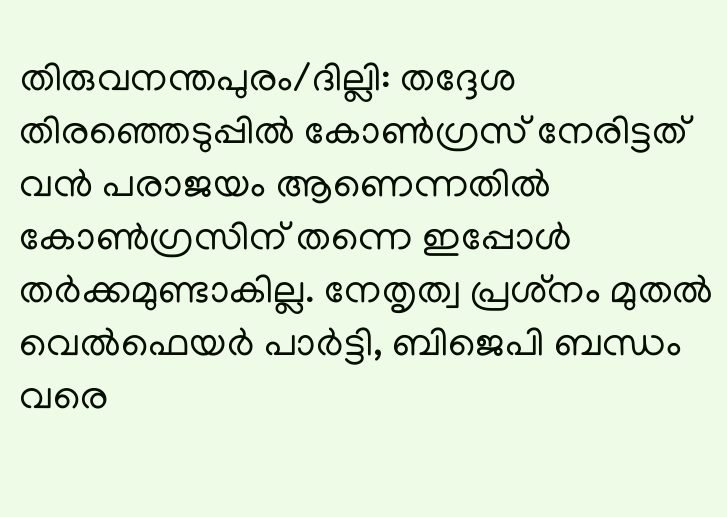തിരുവനന്തപുരം/ദില്ലി: തദ്ദേശ തിരഞ്ഞെടുപ്പില്‍ കോണ്‍ഗ്രസ് നേരിട്ടത് വന്‍ പരാജയം ആണെന്നതില്‍ കോണ്‍ഗ്രസിന് തന്നെ ഇപ്പോള്‍ തര്‍ക്കമുണ്ടാകില്ല. നേതൃത്വ പ്രശ്‌നം മുതല്‍ വെല്‍ഫെയര്‍ പാര്‍ട്ടി, ബിജെപി ബന്ധം വരെ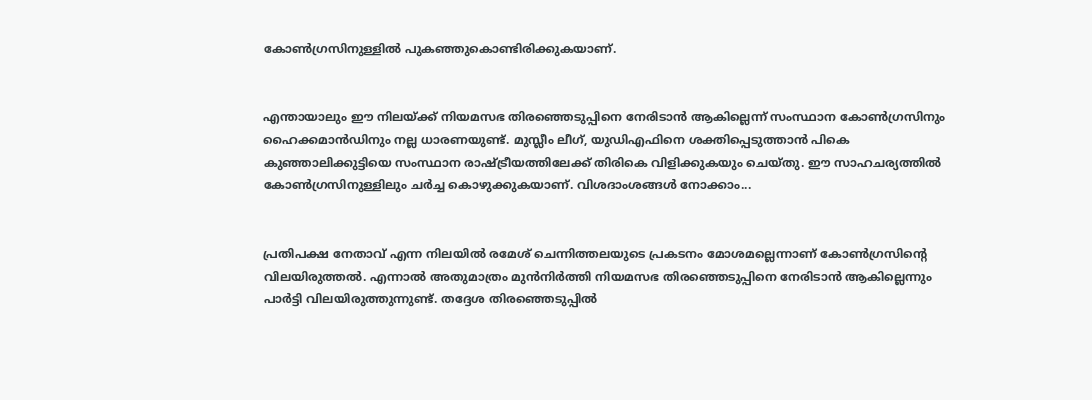കോണ്‍ഗ്രസിനുള്ളില്‍ പുകഞ്ഞുകൊണ്ടിരിക്കുകയാണ്.


എന്തായാലും ഈ നിലയ്ക്ക് നിയമസഭ തിരഞ്ഞെടുപ്പിനെ നേരിടാന്‍ ആകില്ലെന്ന് സംസ്ഥാന കോണ്‍ഗ്രസിനും ഹൈക്കമാന്‍ഡിനും നല്ല ധാരണയുണ്ട്. മുസ്ലീം ലീഗ്, യുഡിഎഫിനെ ശക്തിപ്പെടുത്താന്‍ പികെ കുഞ്ഞാലിക്കുട്ടിയെ സംസ്ഥാന രാഷ്ട്രീയത്തിലേക്ക് തിരികെ വിളിക്കുകയും ചെയ്തു. ഈ സാഹചര്യത്തില്‍ കോണ്‍ഗ്രസിനുള്ളിലും ചര്‍ച്ച കൊഴുക്കുകയാണ്. വിശദാംശങ്ങള്‍ നോക്കാം...


പ്രതിപക്ഷ നേതാവ് എന്ന നിലയില്‍ രമേശ് ചെന്നിത്തലയുടെ പ്രകടനം മോശമല്ലെന്നാണ് കോണ്‍ഗ്രസിന്റെ വിലയിരുത്തല്‍. എന്നാല്‍ അതുമാത്രം മുന്‍നിര്‍ത്തി നിയമസഭ തിരഞ്ഞെടുപ്പിനെ നേരിടാന്‍ ആകില്ലെന്നും പാര്‍ട്ടി വിലയിരുത്തുന്നുണ്ട്. തദ്ദേശ തിരഞ്ഞെടുപ്പില്‍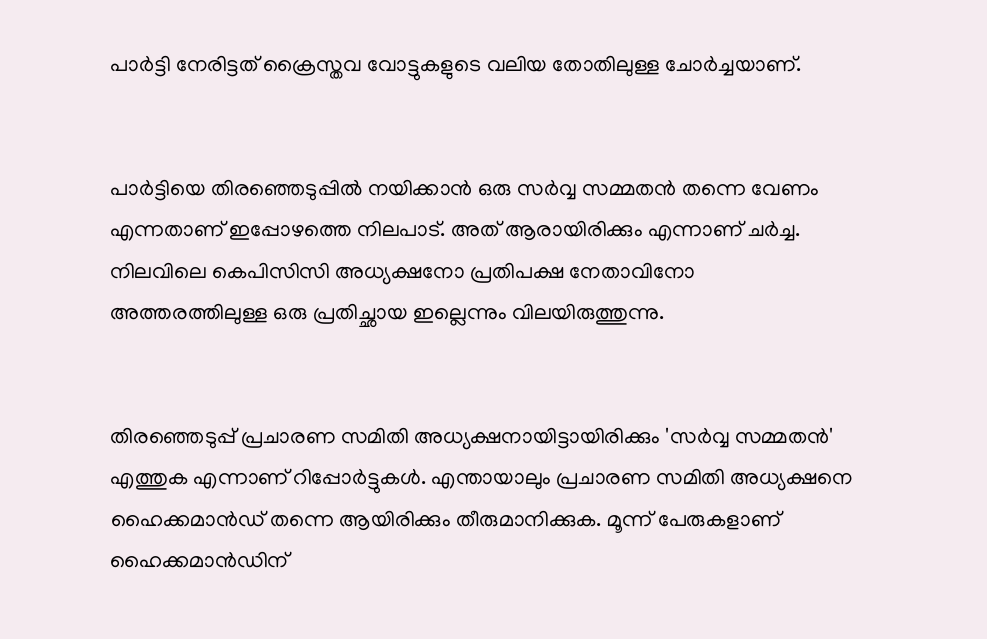പാര്‍ട്ടി നേരിട്ടത് ക്രൈസ്തവ വോട്ടുകളുടെ വലിയ തോതിലുള്ള ചോര്‍ച്ചയാണ്.


പാര്‍ട്ടിയെ തിരഞ്ഞെടുപ്പില്‍ നയിക്കാന്‍ ഒരു സര്‍വ്വ സമ്മതന്‍ തന്നെ വേണം എന്നതാണ് ഇപ്പോഴത്തെ നിലപാട്. അത് ആരായിരിക്കും എന്നാണ് ചര്‍ച്ച. നിലവിലെ കെപിസിസി അധ്യക്ഷനോ പ്രതിപക്ഷ നേതാവിനോ അത്തരത്തിലുള്ള ഒരു പ്രതിച്ഛായ ഇല്ലെന്നും വിലയിരുത്തുന്നു.


തിരഞ്ഞെടുപ്പ് പ്രചാരണ സമിതി അധ്യക്ഷനായിട്ടായിരിക്കും 'സര്‍വ്വ സമ്മതന്‍' എത്തുക എന്നാണ് റിപ്പോര്‍ട്ടുകള്‍. എന്തായാലും പ്രചാരണ സമിതി അധ്യക്ഷനെ ഹൈക്കമാന്‍ഡ് തന്നെ ആയിരിക്കും തീരുമാനിക്കുക. മൂന്ന് പേരുകളാണ് ഹൈക്കമാന്‍ഡിന്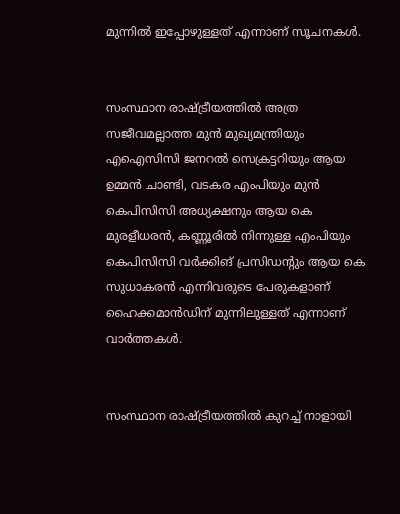മുന്നില്‍ ഇപ്പോഴുള്ളത് എന്നാണ് സൂചനകള്‍.


സംസ്ഥാന രാഷ്ട്രീയത്തില്‍ അത്ര സജീവമല്ലാത്ത മുന്‍ മുഖ്യമന്ത്രിയും എഐസിസി ജനറല്‍ സെക്രട്ടറിയും ആയ ഉമ്മന്‍ ചാണ്ടി, വടകര എംപിയും മുന്‍ കെപിസിസി അധ്യക്ഷനും ആയ കെ മുരളീധരന്‍, കണ്ണൂരില്‍ നിന്നുള്ള എംപിയും കെപിസിസി വര്‍ക്കിങ് പ്രസിഡന്റും ആയ കെ സുധാകരന്‍ എന്നിവരുടെ പേരുകളാണ് ഹൈക്കമാന്‍ഡിന് മുന്നിലുള്ളത് എന്നാണ് വാര്‍ത്തകള്‍.


സംസ്ഥാന രാഷ്ട്രീയത്തില്‍ കുറച്ച് നാളായി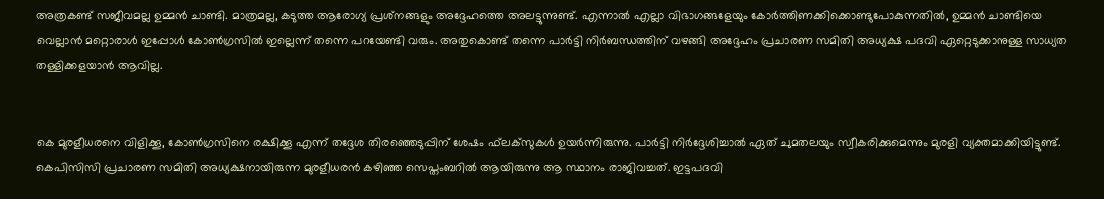അത്രകണ്ട് സജീവമല്ല ഉമ്മന്‍ ചാണ്ടി. മാത്രമല്ല, കടുത്ത ആരോഗ്യ പ്രശ്‌നങ്ങളും അദ്ദേഹത്തെ അലട്ടുന്നുണ്ട്. എന്നാല്‍ എല്ലാ വിഭാഗങ്ങളേയും കോര്‍ത്തിണക്കിക്കൊണ്ടുപോകുന്നതില്‍, ഉമ്മന്‍ ചാണ്ടിയെ വെല്ലാന്‍ മറ്റൊരാള്‍ ഇപ്പോള്‍ കോണ്‍ഗ്രസില്‍ ഇല്ലെന്ന് തന്നെ പറയേണ്ടി വരും. അതുകൊണ്ട് തന്നെ പാര്‍ട്ടി നിര്‍ബന്ധത്തിന് വഴങ്ങി അദ്ദേഹം പ്രചാരണ സമിതി അധ്യക്ഷ പദവി ഏറ്റെടുക്കാനുള്ള സാധ്യത തള്ളിക്കളയാന്‍ ആവില്ല.


കെ മുരളീധരനെ വിളിക്കൂ, കോണ്‍ഗ്രസിനെ രക്ഷിക്കൂ എന്ന് തദ്ദേശ തിരഞ്ഞെടുപ്പിന് ശേഷം ഫ്‌ലക്‌സുകള്‍ ഉയര്‍ന്നിരുന്നു. പാര്‍ട്ടി നിര്‍ദ്ദേശിച്ചാല്‍ ഏത് ചുമതലയും സ്വീകരിക്കുമെന്നും മുരളി വ്യക്തമാക്കിയിട്ടുണ്ട്. കെപിസിസി പ്രചാരണ സമിതി അധ്യക്ഷനായിരുന്ന മുരളീധരന്‍ കഴിഞ്ഞ സെപ്തംബറില്‍ ആയിരുന്നു ആ സ്ഥാനം രാജിവച്ചത്. ഇട്ടപദവി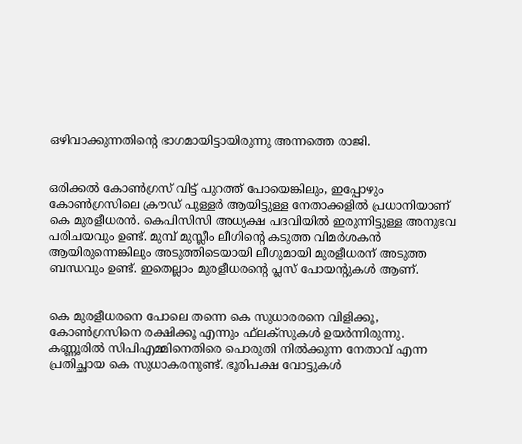ഒഴിവാക്കുന്നതിന്റെ ഭാഗമായിട്ടായിരുന്നു അന്നത്തെ രാജി.


ഒരിക്കല്‍ കോണ്‍ഗ്രസ് വിട്ട് പുറത്ത് പോയെങ്കിലും, ഇപ്പോഴും കോണ്‍ഗ്രസിലെ ക്രൗഡ് പുള്ളര്‍ ആയിട്ടുള്ള നേതാക്കളില്‍ പ്രധാനിയാണ് കെ മുരളീധരന്‍. കെപിസിസി അധ്യക്ഷ പദവിയില്‍ ഇരുന്നിട്ടുള്ള അനുഭവ പരിചയവും ഉണ്ട്. മുമ്പ് മുസ്ലീം ലീഗിന്റെ കടുത്ത വിമര്‍ശകന്‍ ആയിരുന്നെങ്കിലും അടുത്തിടെയായി ലീഗുമായി മുരളീധരന് അടുത്ത ബന്ധവും ഉണ്ട്. ഇതെല്ലാം മുരളീധരന്റെ പ്ലസ് പോയന്റുകള്‍ ആണ്.


കെ മുരളീധരനെ പോലെ തന്നെ കെ സുധാരരനെ വിളിക്കൂ, കോണ്‍ഗ്രസിനെ രക്ഷിക്കൂ എന്നും ഫ്‌ലക്‌സുകള്‍ ഉയര്‍ന്നിരുന്നു. കണ്ണൂരില്‍ സിപിഎമ്മിനെതിരെ പൊരുതി നില്‍ക്കുന്ന നേതാവ് എന്ന പ്രതിച്ഛായ കെ സുധാകരനുണ്ട്. ഭൂരിപക്ഷ വോട്ടുകള്‍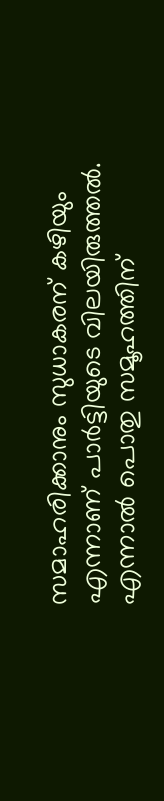സമാഹരിക്കാനും സുധാകരന് കഴിയും എന്നാണ് പാര്‍ട്ടിയുടെ വിലയിരുത്തല്‍. എന്നാല്‍ പൊതു സമൂഹത്തിന്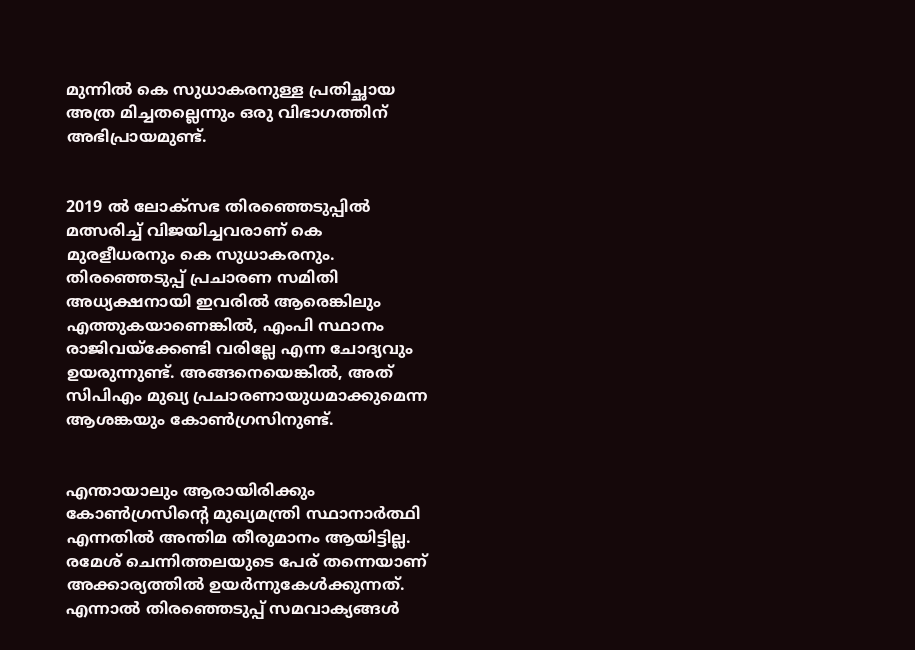മുന്നില്‍ കെ സുധാകരനുള്ള പ്രതിച്ഛായ അത്ര മിച്ചതല്ലെന്നും ഒരു വിഭാഗത്തിന് അഭിപ്രായമുണ്ട്.


2019 ൽ ലോക്സഭ തിരഞ്ഞെടുപ്പിൽ മത്സരിച്ച് വിജയിച്ചവരാണ് കെ മുരളീധരനും കെ സുധാകരനും. തിരഞ്ഞെടുപ്പ് പ്രചാരണ സമിതി അധ്യക്ഷനായി ഇവരിൽ ആരെങ്കിലും എത്തുകയാണെങ്കിൽ, എംപി സ്ഥാനം രാജിവയ്ക്കേണ്ടി വരില്ലേ എന്ന ചോദ്യവും ഉയരുന്നുണ്ട്. അങ്ങനെയെങ്കിൽ, അത് സിപിഎം മുഖ്യ പ്രചാരണായുധമാക്കുമെന്ന ആശങ്കയും കോൺഗ്രസിനുണ്ട്.


എന്തായാലും ആരായിരിക്കും കോണ്‍ഗ്രസിന്റെ മുഖ്യമന്ത്രി സ്ഥാനാര്‍ത്ഥി എന്നതില്‍ അന്തിമ തീരുമാനം ആയിട്ടില്ല. രമേശ് ചെന്നിത്തലയുടെ പേര് തന്നെയാണ് അക്കാര്യത്തില്‍ ഉയര്‍ന്നുകേള്‍ക്കുന്നത്. എന്നാല്‍ തിരഞ്ഞെടുപ്പ് സമവാക്യങ്ങള്‍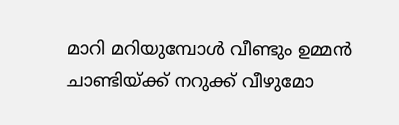മാറി മറിയുമ്പോള്‍ വീണ്ടും ഉമ്മന്‍ ചാണ്ടിയ്ക്ക് നറുക്ക് വീഴുമോ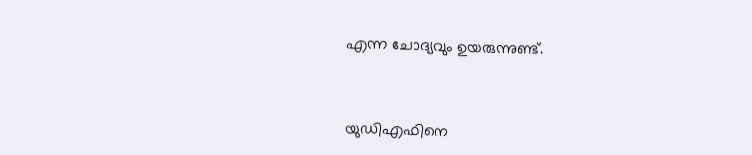എന്ന ചോദ്യവും ഉയരുന്നുണ്ട്.


യുഡിഎഫിനെ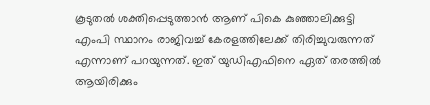കൂടുതല്‍ ശക്തിപ്പെടുത്താന്‍ ആണ് പികെ കുഞ്ഞാലിക്കുട്ടി എംപി സ്ഥാനം രാജിവച്ച് കേരളത്തിലേക്ക് തിരിച്ചുവരുന്നത് എന്നാണ് പറയുന്നത്. ഇത് യുഡിഎഫിനെ ഏത് തരത്തില്‍ ആയിരിക്കും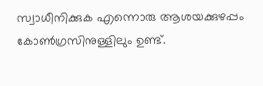സ്വാധീനിക്കുക എന്നൊരു ആശയക്കുഴപ്പം കോണ്‍ഗ്രസിനുള്ളിലും ഉണ്ട്.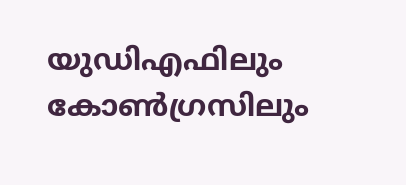യുഡിഎഫിലും കോണ്‍ഗ്രസിലും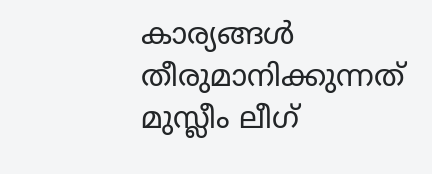കാര്യങ്ങള്‍ തീരുമാനിക്കുന്നത് മുസ്ലീം ലീഗ്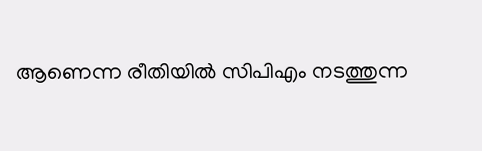ആണെന്ന രീതിയില്‍ സിപിഎം നടത്തുന്ന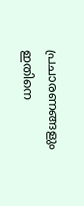പ്രചാരണങ്ങളും ഇതിനെ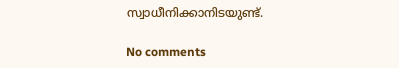സ്വാധീനിക്കാനിടയുണ്ട്.

No comments